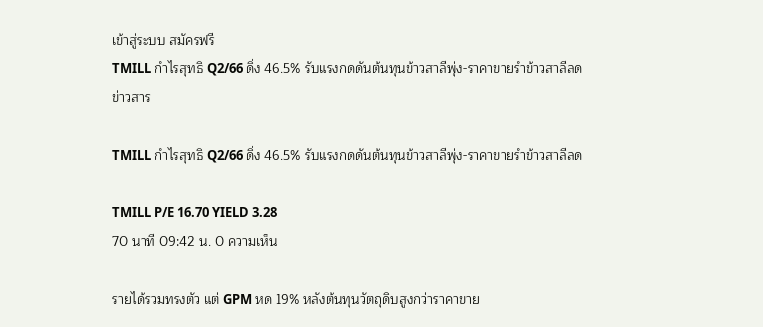เข้าสู่ระบบ สมัครฟรี
TMILL กำไรสุทธิ Q2/66 ดิ่ง 46.5% รับแรงกดดันต้นทุนข้าวสาลีพุ่ง-ราคาขายรำข้าวสาลีลด
ข่าวสาร

TMILL กำไรสุทธิ Q2/66 ดิ่ง 46.5% รับแรงกดดันต้นทุนข้าวสาลีพุ่ง-ราคาขายรำข้าวสาลีลด

TMILL P/E 16.70 YIELD 3.28
70 นาที 09:42 น. 0 ความเห็น

รายได้รวมทรงตัว แต่ GPM หด 19% หลังต้นทุนวัตถุดิบสูงกว่าราคาขาย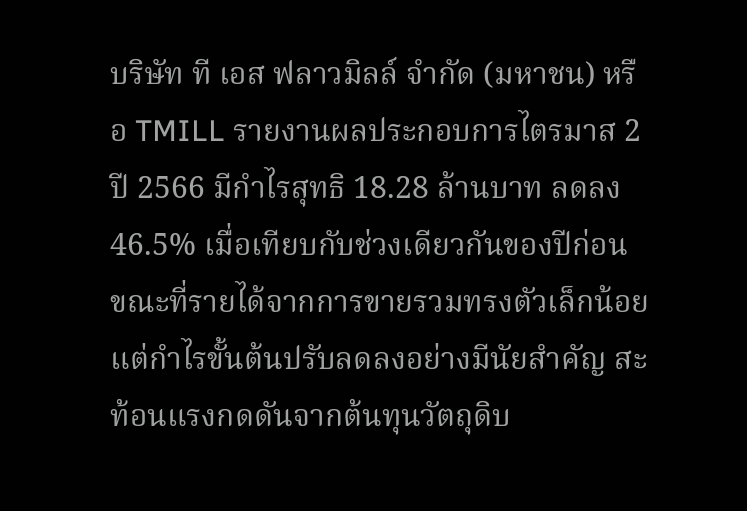บริษัท ที เอส ฟลาวมิลล์ จำกัด (มหาชน) หรือ TMILL รายงานผลประกอบการไตรมาส 2 ปี 2566 มีกำไรสุทธิ 18.28 ล้านบาท ลดลง 46.5% เมื่อเทียบกับช่วงเดียวกันของปีก่อน ขณะที่รายได้จากการขายรวมทรงตัวเล็กน้อย แต่กำไรขั้นต้นปรับลดลงอย่างมีนัยสำคัญ สะท้อนแรงกดดันจากต้นทุนวัตถุดิบ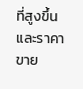ที่สูงขึ้นและราคาขาย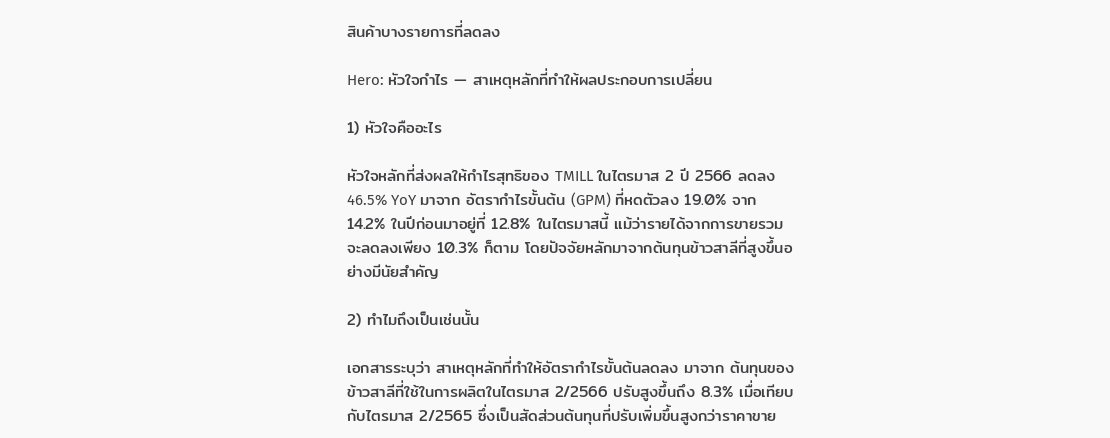สินค้าบางรายการที่ลดลง

Hero: หัวใจกำไร — สาเหตุหลักที่ทำให้ผลประกอบการเปลี่ยน

1) หัวใจคืออะไร

หัวใจหลักที่ส่งผลให้กำไรสุทธิของ TMILL ในไตรมาส 2 ปี 2566 ลดลง 46.5% YoY มาจาก อัตรากำไรขั้นต้น (GPM) ที่หดตัวลง 19.0% จาก 14.2% ในปีก่อนมาอยู่ที่ 12.8% ในไตรมาสนี้ แม้ว่ารายได้จากการขายรวมจะลดลงเพียง 10.3% ก็ตาม โดยปัจจัยหลักมาจากต้นทุนข้าวสาลีที่สูงขึ้นอย่างมีนัยสำคัญ

2) ทำไมถึงเป็นเช่นนั้น

เอกสารระบุว่า สาเหตุหลักที่ทำให้อัตรากำไรขั้นต้นลดลง มาจาก ต้นทุนของข้าวสาลีที่ใช้ในการผลิตในไตรมาส 2/2566 ปรับสูงขึ้นถึง 8.3% เมื่อเทียบกับไตรมาส 2/2565 ซึ่งเป็นสัดส่วนต้นทุนที่ปรับเพิ่มขึ้นสูงกว่าราคาขาย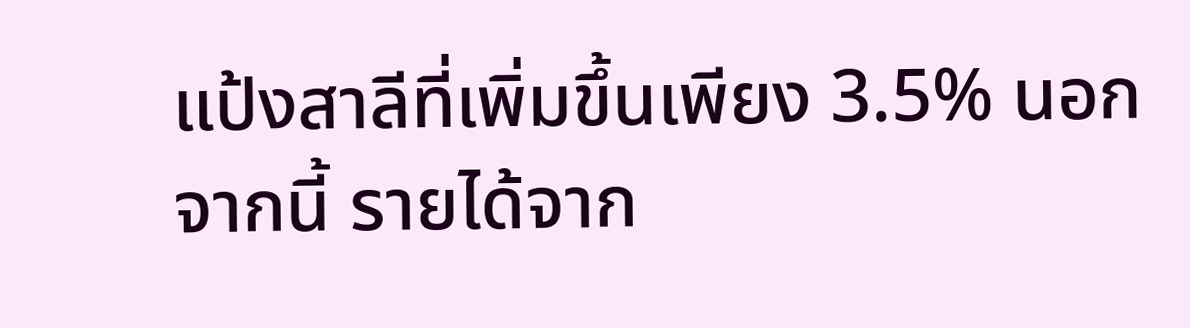แป้งสาลีที่เพิ่มขึ้นเพียง 3.5% นอกจากนี้ รายได้จาก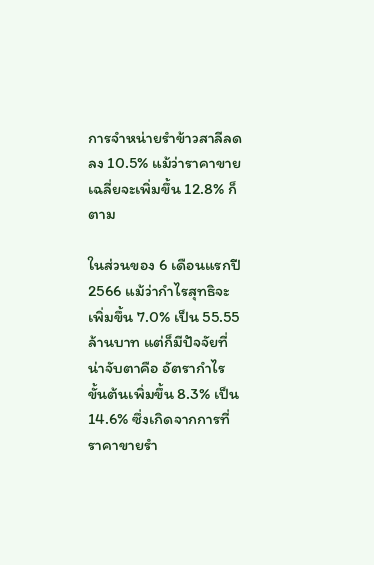การจำหน่ายรำข้าวสาลีลดลง 10.5% แม้ว่าราคาขายเฉลี่ยจะเพิ่มขึ้น 12.8% ก็ตาม

ในส่วนของ 6 เดือนแรกปี 2566 แม้ว่ากำไรสุทธิจะเพิ่มขึ้น 7.0% เป็น 55.55 ล้านบาท แต่ก็มีปัจจัยที่น่าจับตาคือ อัตรากำไรขั้นต้นเพิ่มขึ้น 8.3% เป็น 14.6% ซึ่งเกิดจากการที่ราคาขายรำ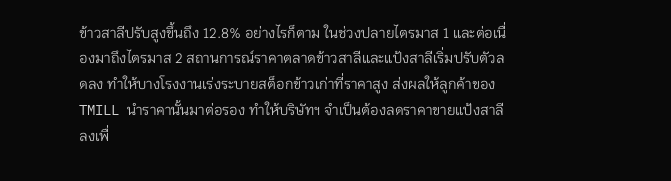ข้าวสาลีปรับสูงขึ้นถึง 12.8% อย่างไรก็ตาม ในช่วงปลายไตรมาส 1 และต่อเนื่องมาถึงไตรมาส 2 สถานการณ์ราคาตลาดข้าวสาลีและแป้งสาลีเริ่มปรับตัวลดลง ทำให้บางโรงงานเร่งระบายสต็อกข้าวเก่าที่ราคาสูง ส่งผลให้ลูกค้าของ TMILL นำราคานั้นมาต่อรอง ทำให้บริษัทฯ จำเป็นต้องลดราคาขายแป้งสาลีลงเพื่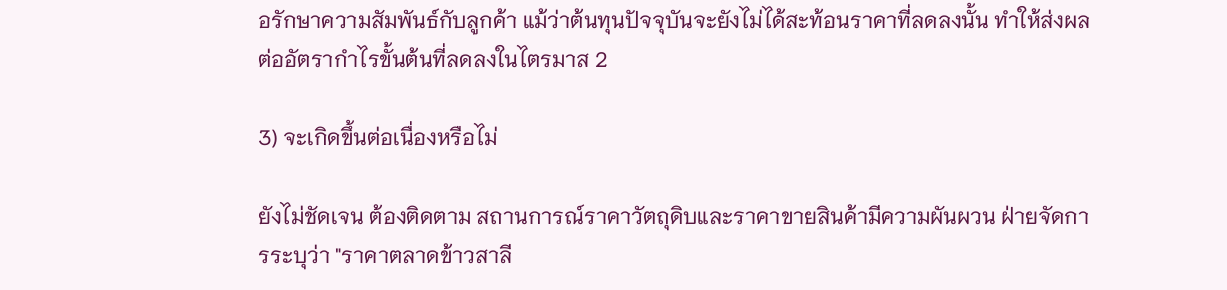อรักษาความสัมพันธ์กับลูกค้า แม้ว่าต้นทุนปัจจุบันจะยังไม่ได้สะท้อนราคาที่ลดลงนั้น ทำให้ส่งผลต่ออัตรากำไรขั้นต้นที่ลดลงในไตรมาส 2

3) จะเกิดขึ้นต่อเนื่องหรือไม่

ยังไม่ชัดเจน ต้องติดตาม สถานการณ์ราคาวัตถุดิบและราคาขายสินค้ามีความผันผวน ฝ่ายจัดการระบุว่า "ราคาตลาดข้าวสาลี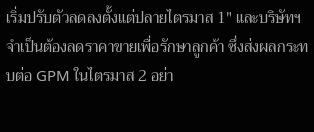เริ่มปรับตัวลดลงตั้งแต่ปลายไตรมาส 1" และบริษัทฯ จำเป็นต้องลดราคาขายเพื่อรักษาลูกค้า ซึ่งส่งผลกระทบต่อ GPM ในไตรมาส 2 อย่า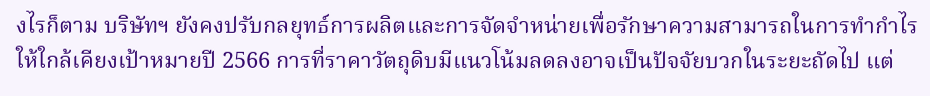งไรก็ตาม บริษัทฯ ยังคงปรับกลยุทธ์การผลิตและการจัดจำหน่ายเพื่อรักษาความสามารถในการทำกำไรให้ใกล้เคียงเป้าหมายปี 2566 การที่ราคาวัตถุดิบมีแนวโน้มลดลงอาจเป็นปัจจัยบวกในระยะถัดไป แต่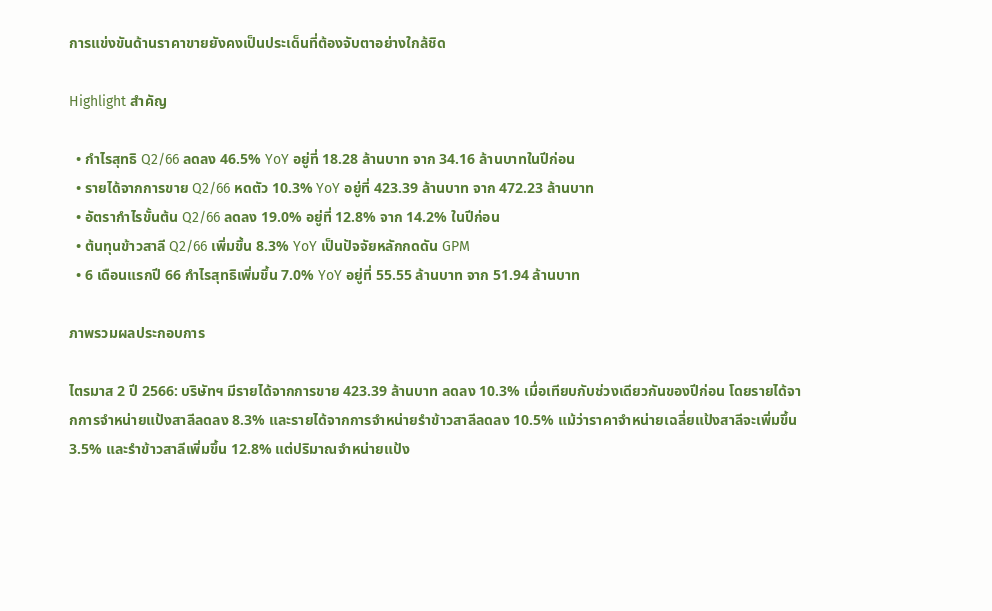การแข่งขันด้านราคาขายยังคงเป็นประเด็นที่ต้องจับตาอย่างใกล้ชิด

Highlight สำคัญ

  • กำไรสุทธิ Q2/66 ลดลง 46.5% YoY อยู่ที่ 18.28 ล้านบาท จาก 34.16 ล้านบาทในปีก่อน
  • รายได้จากการขาย Q2/66 หดตัว 10.3% YoY อยู่ที่ 423.39 ล้านบาท จาก 472.23 ล้านบาท
  • อัตรากำไรขั้นต้น Q2/66 ลดลง 19.0% อยู่ที่ 12.8% จาก 14.2% ในปีก่อน
  • ต้นทุนข้าวสาลี Q2/66 เพิ่มขึ้น 8.3% YoY เป็นปัจจัยหลักกดดัน GPM
  • 6 เดือนแรกปี 66 กำไรสุทธิเพิ่มขึ้น 7.0% YoY อยู่ที่ 55.55 ล้านบาท จาก 51.94 ล้านบาท

ภาพรวมผลประกอบการ

ไตรมาส 2 ปี 2566: บริษัทฯ มีรายได้จากการขาย 423.39 ล้านบาท ลดลง 10.3% เมื่อเทียบกับช่วงเดียวกันของปีก่อน โดยรายได้จากการจำหน่ายแป้งสาลีลดลง 8.3% และรายได้จากการจำหน่ายรำข้าวสาลีลดลง 10.5% แม้ว่าราคาจำหน่ายเฉลี่ยแป้งสาลีจะเพิ่มขึ้น 3.5% และรำข้าวสาลีเพิ่มขึ้น 12.8% แต่ปริมาณจำหน่ายแป้ง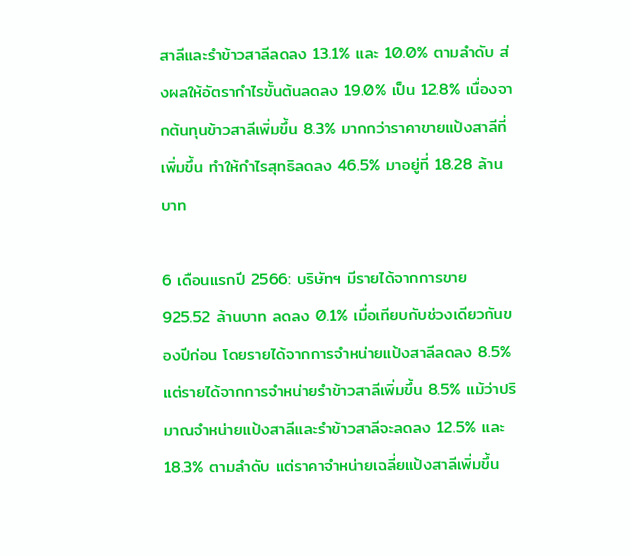สาลีและรำข้าวสาลีลดลง 13.1% และ 10.0% ตามลำดับ ส่งผลให้อัตรากำไรขั้นต้นลดลง 19.0% เป็น 12.8% เนื่องจากต้นทุนข้าวสาลีเพิ่มขึ้น 8.3% มากกว่าราคาขายแป้งสาลีที่เพิ่มขึ้น ทำให้กำไรสุทธิลดลง 46.5% มาอยู่ที่ 18.28 ล้านบาท

6 เดือนแรกปี 2566: บริษัทฯ มีรายได้จากการขาย 925.52 ล้านบาท ลดลง 0.1% เมื่อเทียบกับช่วงเดียวกันของปีก่อน โดยรายได้จากการจำหน่ายแป้งสาลีลดลง 8.5% แต่รายได้จากการจำหน่ายรำข้าวสาลีเพิ่มขึ้น 8.5% แม้ว่าปริมาณจำหน่ายแป้งสาลีและรำข้าวสาลีจะลดลง 12.5% และ 18.3% ตามลำดับ แต่ราคาจำหน่ายเฉลี่ยแป้งสาลีเพิ่มขึ้น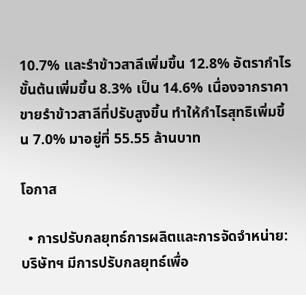10.7% และรำข้าวสาลีเพิ่มขึ้น 12.8% อัตรากำไรขั้นต้นเพิ่มขึ้น 8.3% เป็น 14.6% เนื่องจากราคาขายรำข้าวสาลีที่ปรับสูงขึ้น ทำให้กำไรสุทธิเพิ่มขึ้น 7.0% มาอยู่ที่ 55.55 ล้านบาท

โอกาส

  • การปรับกลยุทธ์การผลิตและการจัดจำหน่าย: บริษัทฯ มีการปรับกลยุทธ์เพื่อ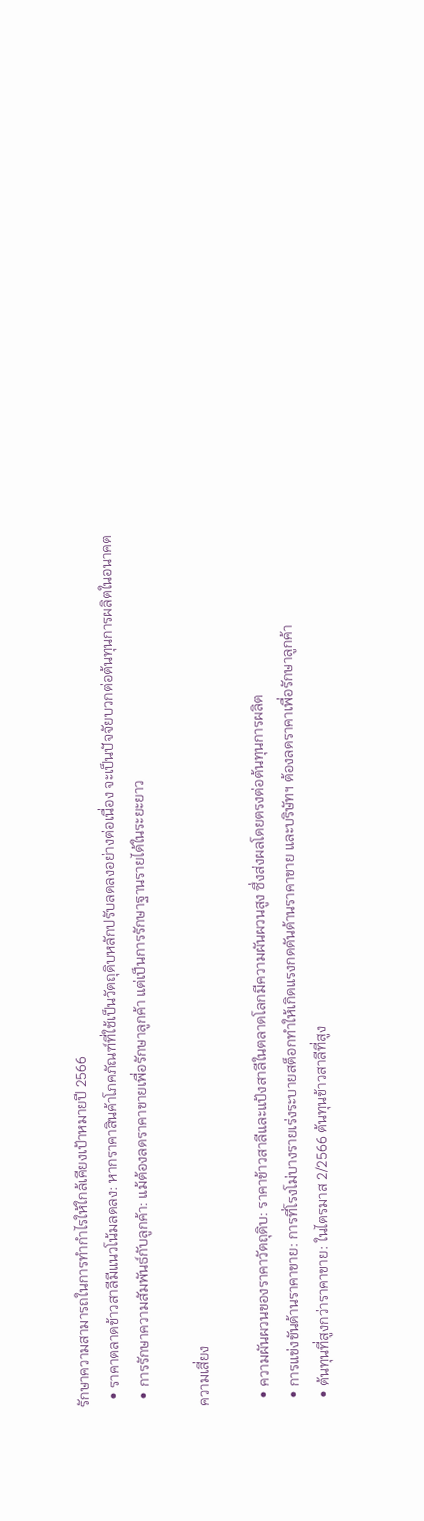รักษาความสามารถในการทำกำไรให้ใกล้เคียงเป้าหมายปี 2566
  • ราคาตลาดข้าวสาลีมีแนวโน้มลดลง: หากราคาสินค้าโภคภัณฑ์ที่ใช้เป็นวัตถุดิบหลักปรับลดลงอย่างต่อเนื่อง จะเป็นปัจจัยบวกต่อต้นทุนการผลิตในอนาคต
  • การรักษาความสัมพันธ์กับลูกค้า: แม้ต้องลดราคาขายเพื่อรักษาลูกค้า แต่เป็นการรักษาฐานรายได้ในระยะยาว

ความเสี่ยง

  • ความผันผวนของราคาวัตถุดิบ: ราคาข้าวสาลีและแป้งสาลีในตลาดโลกมีความผันผวนสูง ซึ่งส่งผลโดยตรงต่อต้นทุนการผลิต
  • การแข่งขันด้านราคาขาย: การที่โรงโม่บางรายเร่งระบายสต็อกทำให้เกิดแรงกดดันด้านราคาขาย และบริษัทฯ ต้องลดราคาเพื่อรักษาลูกค้า
  • ต้นทุนที่สูงกว่าราคาขาย: ในไตรมาส 2/2566 ต้นทุนข้าวสาลีที่สูง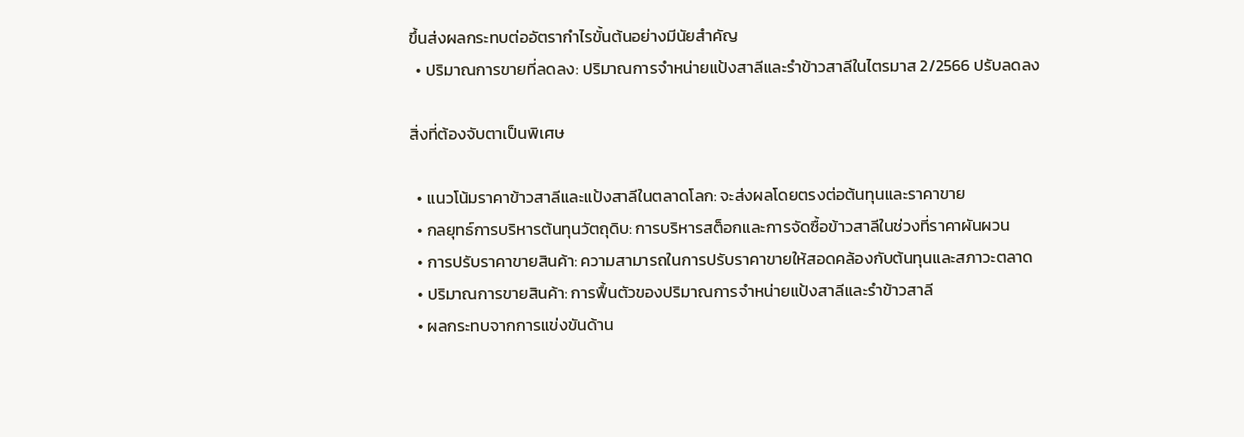ขึ้นส่งผลกระทบต่ออัตรากำไรขั้นต้นอย่างมีนัยสำคัญ
  • ปริมาณการขายที่ลดลง: ปริมาณการจำหน่ายแป้งสาลีและรำข้าวสาลีในไตรมาส 2/2566 ปรับลดลง

สิ่งที่ต้องจับตาเป็นพิเศษ

  • แนวโน้มราคาข้าวสาลีและแป้งสาลีในตลาดโลก: จะส่งผลโดยตรงต่อต้นทุนและราคาขาย
  • กลยุทธ์การบริหารต้นทุนวัตถุดิบ: การบริหารสต็อกและการจัดซื้อข้าวสาลีในช่วงที่ราคาผันผวน
  • การปรับราคาขายสินค้า: ความสามารถในการปรับราคาขายให้สอดคล้องกับต้นทุนและสภาวะตลาด
  • ปริมาณการขายสินค้า: การฟื้นตัวของปริมาณการจำหน่ายแป้งสาลีและรำข้าวสาลี
  • ผลกระทบจากการแข่งขันด้าน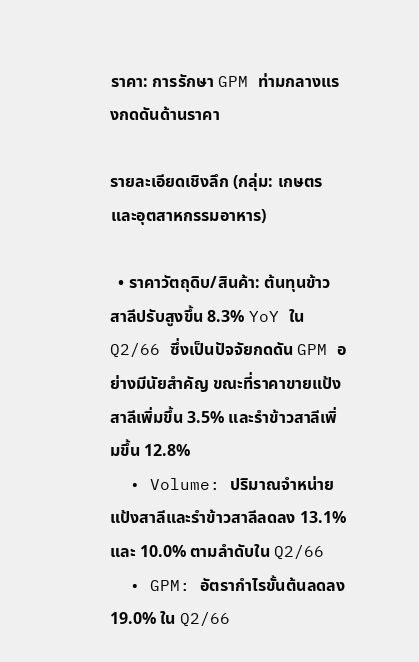ราคา: การรักษา GPM ท่ามกลางแรงกดดันด้านราคา

รายละเอียดเชิงลึก (กลุ่ม: เกษตรและอุตสาหกรรมอาหาร)

  • ราคาวัตถุดิบ/สินค้า: ต้นทุนข้าวสาลีปรับสูงขึ้น 8.3% YoY ใน Q2/66 ซึ่งเป็นปัจจัยกดดัน GPM อย่างมีนัยสำคัญ ขณะที่ราคาขายแป้งสาลีเพิ่มขึ้น 3.5% และรำข้าวสาลีเพิ่มขึ้น 12.8%
  • Volume: ปริมาณจำหน่ายแป้งสาลีและรำข้าวสาลีลดลง 13.1% และ 10.0% ตามลำดับใน Q2/66
  • GPM: อัตรากำไรขั้นต้นลดลง 19.0% ใน Q2/66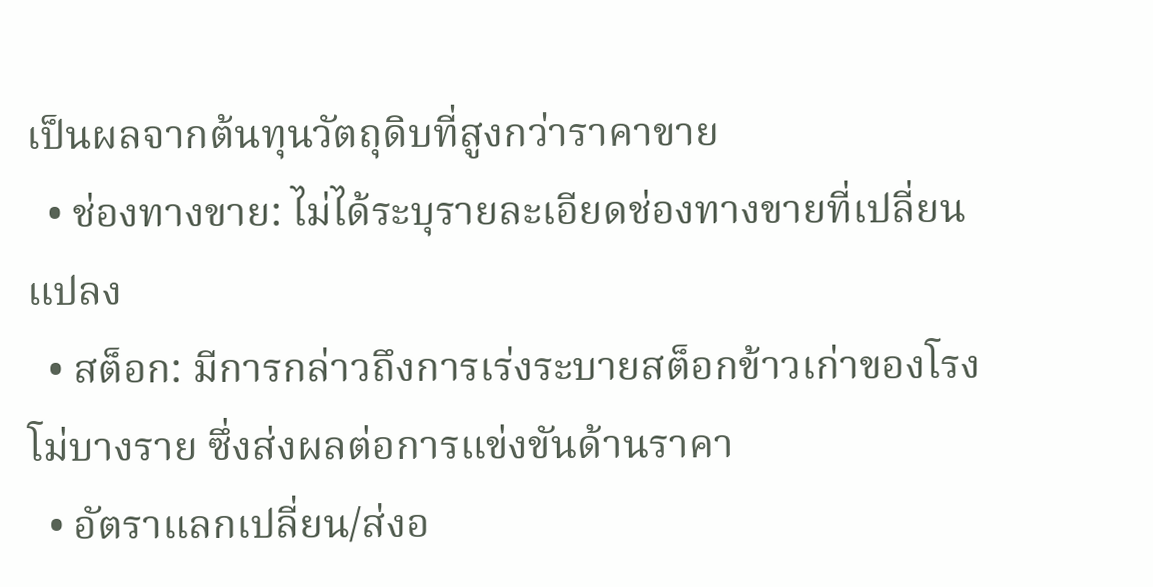เป็นผลจากต้นทุนวัตถุดิบที่สูงกว่าราคาขาย
  • ช่องทางขาย: ไม่ได้ระบุรายละเอียดช่องทางขายที่เปลี่ยนแปลง
  • สต็อก: มีการกล่าวถึงการเร่งระบายสต็อกข้าวเก่าของโรงโม่บางราย ซึ่งส่งผลต่อการแข่งขันด้านราคา
  • อัตราแลกเปลี่ยน/ส่งอ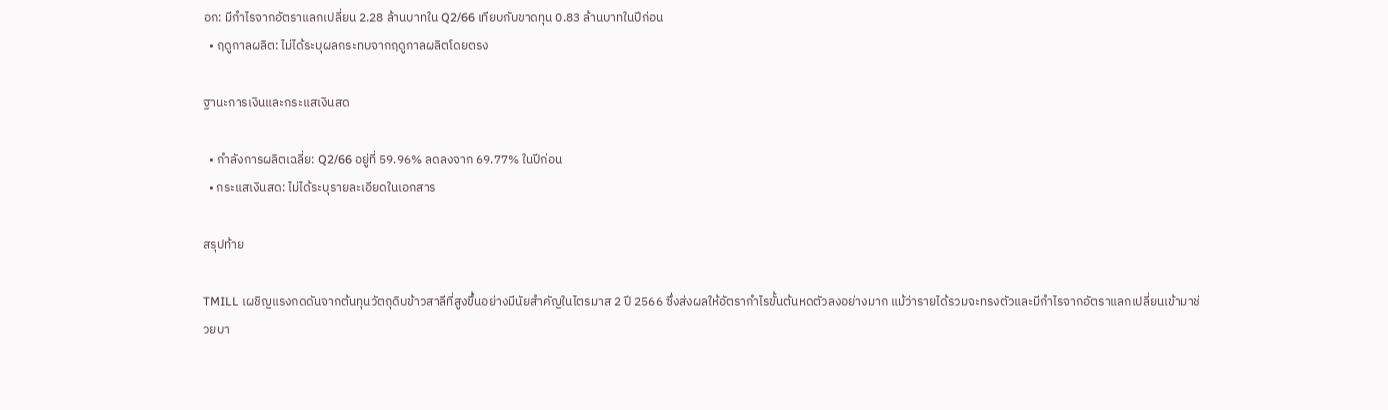อก: มีกำไรจากอัตราแลกเปลี่ยน 2.28 ล้านบาทใน Q2/66 เทียบกับขาดทุน 0.83 ล้านบาทในปีก่อน
  • ฤดูกาลผลิต: ไม่ได้ระบุผลกระทบจากฤดูกาลผลิตโดยตรง

ฐานะการเงินและกระแสเงินสด

  • กำลังการผลิตเฉลี่ย: Q2/66 อยู่ที่ 59.96% ลดลงจาก 69.77% ในปีก่อน
  • กระแสเงินสด: ไม่ได้ระบุรายละเอียดในเอกสาร

สรุปท้าย

TMILL เผชิญแรงกดดันจากต้นทุนวัตถุดิบข้าวสาลีที่สูงขึ้นอย่างมีนัยสำคัญในไตรมาส 2 ปี 2566 ซึ่งส่งผลให้อัตรากำไรขั้นต้นหดตัวลงอย่างมาก แม้ว่ารายได้รวมจะทรงตัวและมีกำไรจากอัตราแลกเปลี่ยนเข้ามาช่วยบา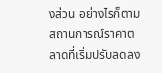งส่วน อย่างไรก็ตาม สถานการณ์ราคาตลาดที่เริ่มปรับลดลง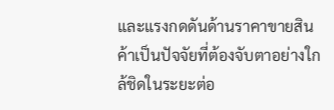และแรงกดดันด้านราคาขายสินค้าเป็นปัจจัยที่ต้องจับตาอย่างใกล้ชิดในระยะต่อ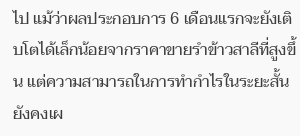ไป แม้ว่าผลประกอบการ 6 เดือนแรกจะยังเติบโตได้เล็กน้อยจากราคาขายรำข้าวสาลีที่สูงขึ้น แต่ความสามารถในการทำกำไรในระยะสั้นยังคงเผ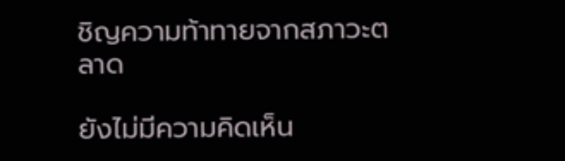ชิญความท้าทายจากสภาวะตลาด

ยังไม่มีความคิดเห็น